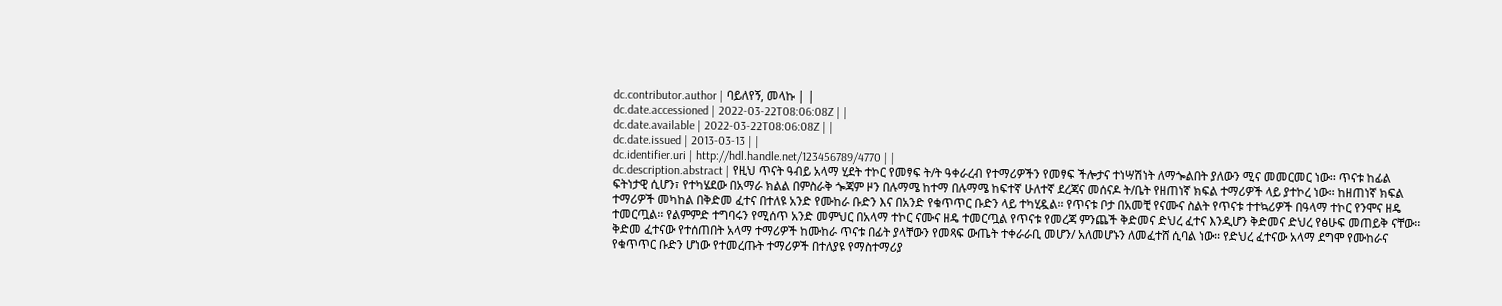dc.contributor.author | ባይለየኝ, መላኩ | |
dc.date.accessioned | 2022-03-22T08:06:08Z | |
dc.date.available | 2022-03-22T08:06:08Z | |
dc.date.issued | 2013-03-13 | |
dc.identifier.uri | http://hdl.handle.net/123456789/4770 | |
dc.description.abstract | የዚህ ጥናት ዓብይ አላማ ሂደት ተኮር የመፃፍ ት/ት ዓቀራረብ የተማሪዎችን የመፃፍ ችሎታና ተነሣሽነት ለማጐልበት ያለውን ሚና መመርመር ነው፡፡ ጥናቱ ከፊል ፍትነታዊ ሲሆን፣ የተካሄደው በአማራ ክልል በምስራቅ ጐጃም ዞን በሉማሜ ከተማ በሉማሜ ከፍተኛ ሁለተኛ ደረጃና መሰናዶ ት/ቤት የዘጠነኛ ክፍል ተማሪዎች ላይ ያተኮረ ነው፡፡ ከዘጠነኛ ክፍል ተማሪዎች መካከል በቅድመ ፈተና በተለዩ አንድ የሙከራ ቡድን እና በአንድ የቁጥጥር ቡድን ላይ ተካሂዷል፡፡ የጥናቱ ቦታ በአመቺ የናሙና ስልት የጥናቱ ተተኳሪዎች በዓላማ ተኮር የንሞና ዘዴ ተመርጧል፡፡ የልምምድ ተግባሩን የሚሰጥ አንድ መምህር በአላማ ተኮር ናሙና ዘዴ ተመርጧል የጥናቱ የመረጃ ምንጨች ቅድመና ድህረ ፈተና እንዲሆን ቅድመና ድህረ የፅሁፍ መጠይቅ ናቸው፡፡ ቅድመ ፈተናው የተሰጠበት አላማ ተማሪዎች ከሙከራ ጥናቱ በፊት ያላቸውን የመጻፍ ውጤት ተቀራራቢ መሆን/ አለመሆኑን ለመፈተሸ ሲባል ነው፡፡ የድህረ ፈተናው አላማ ደግሞ የሙከራና የቁጥጥር ቡድን ሆነው የተመረጡት ተማሪዎች በተለያዩ የማስተማሪያ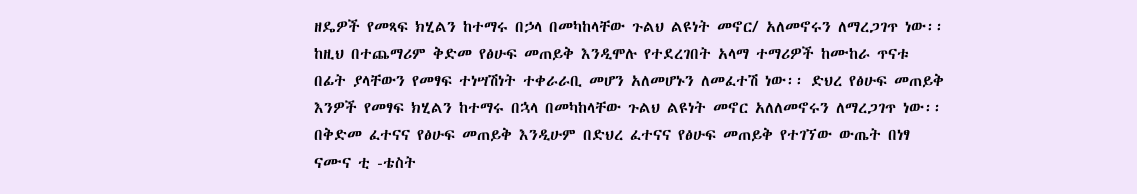ዘዴዎች የመጻፍ ክሂልን ከተማሩ በኃላ በመካከላቸው ጉልህ ልዩነት መኖር/ አለመኖሩን ለማረጋገጥ ነው፡፡ ከዚህ በተጨማሪም ቅድመ የፅሁፍ መጠይቅ እንዲሞሉ የተደረገበት አላማ ተማሪዎች ከሙከራ ጥናቱ በፊት ያላቸውን የመፃፍ ተነሣሽነት ተቀራራቢ መሆን አለመሆኑን ለመፈተሽ ነው፡፡ ድህረ የፅሁፍ መጠይቅ እንዎች የመፃፍ ክሂልን ከተማሩ በኋላ በመካከላቸው ጉልህ ልዩነት መኖር አለለመኖሩን ለማረጋገጥ ነው፡፡ በቅድመ ፈተናና የፅሁፍ መጠይቅ እንዲሁም በድህረ ፈተናና የፅሁፍ መጠይቅ የተገኘው ውጤት በነፃ ናሙና ቲ -ቴስት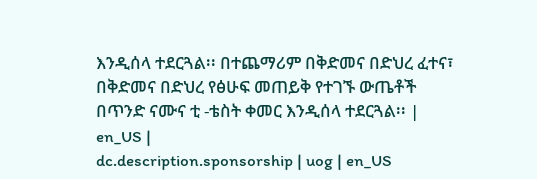እንዲሰላ ተደርጓል፡፡ በተጨማሪም በቅድመና በድህረ ፈተና፣ በቅድመና በድህረ የፅሁፍ መጠይቅ የተገኙ ውጤቶች በጥንድ ናሙና ቲ -ቴስት ቀመር እንዲሰላ ተደርጓል፡፡ | en_US |
dc.description.sponsorship | uog | en_US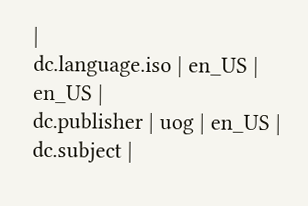|
dc.language.iso | en_US | en_US |
dc.publisher | uog | en_US |
dc.subject |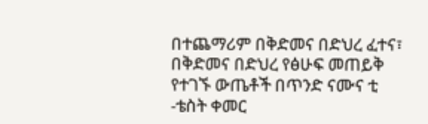በተጨማሪም በቅድመና በድህረ ፈተና፣ በቅድመና በድህረ የፅሁፍ መጠይቅ የተገኙ ውጤቶች በጥንድ ናሙና ቲ -ቴስት ቀመር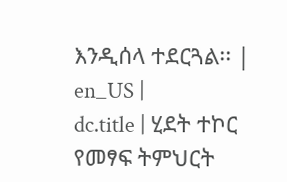እንዲሰላ ተደርጓል፡፡ | en_US |
dc.title | ሂደት ተኮር የመፃፍ ትምህርት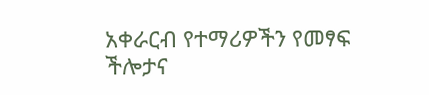አቀራርብ የተማሪዎችን የመፃፍ ችሎታና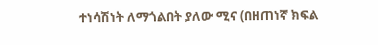ተነሳሽነት ለማጎልበት ያለው ሚና (በዘጠነኛ ክፍል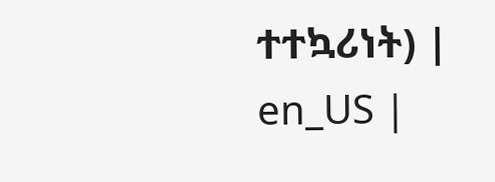ተተኳሪነት) | en_US |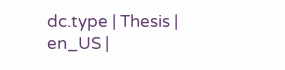dc.type | Thesis | en_US |